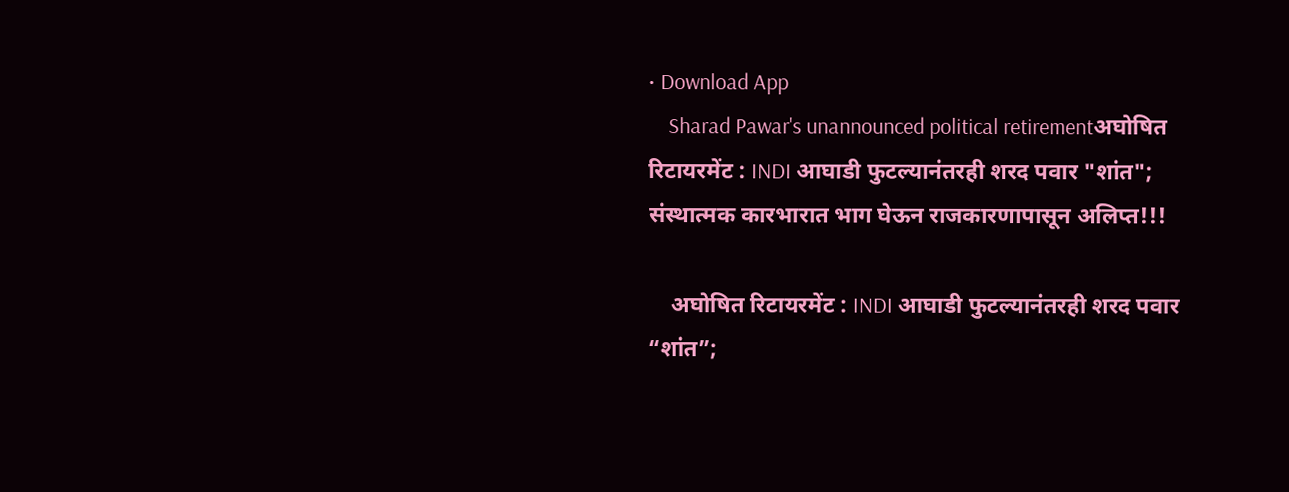• Download App
    Sharad Pawar's unannounced political retirementअघोषित रिटायरमेंट : INDI आघाडी फुटल्यानंतरही शरद पवार "शांत"; संस्थात्मक कारभारात भाग घेऊन राजकारणापासून अलिप्त!!!

    अघोषित रिटायरमेंट : INDI आघाडी फुटल्यानंतरही शरद पवार “शांत”;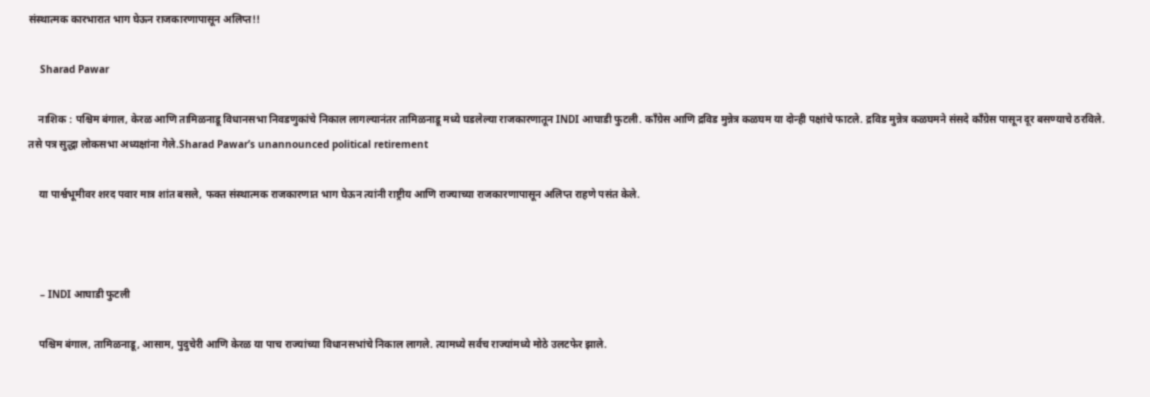संस्थात्मक कारभारात भाग घेऊन राजकारणापासून अलिप्त!!

    Sharad Pawar

    नाशिक : पश्चिम बंगाल, केरळ आणि तामिळनाडू विधानसभा निवडणुकांचे निकाल लागल्यानंतर तामिळनाडू मध्ये घडलेल्या राजकारणातून INDI आघाडी फुटली. काँग्रेस आणि द्रविड मुन्नेत्र कळघम या दोन्ही पक्षांचे फाटले. द्रविड मुन्नेत्र कळघमने संसदे काँग्रेस पासून दूर बसण्याचे ठरविले. तसे पत्र सुद्धा लोकसभा अध्यक्षांना गेले.Sharad Pawar’s unannounced political retirement

    या पार्श्वभूमीवर शरद पवार मात्र शांत बसले, फक्त संस्थात्मक राजकारणात भाग घेऊन त्यांनी राष्ट्रीय आणि राज्याच्या राजकारणापासून अलिप्त राहणे पसंत केले.



    – INDI आघाडी फुटली

    पश्चिम बंगाल, तामिळनाडू, आसाम, पुदुचेरी आणि केरळ या पाच राज्यांच्या विधानसभांचे निकाल लागले. त्यामध्ये सर्वच राज्यांमध्ये मोठे उलटफेर झाले.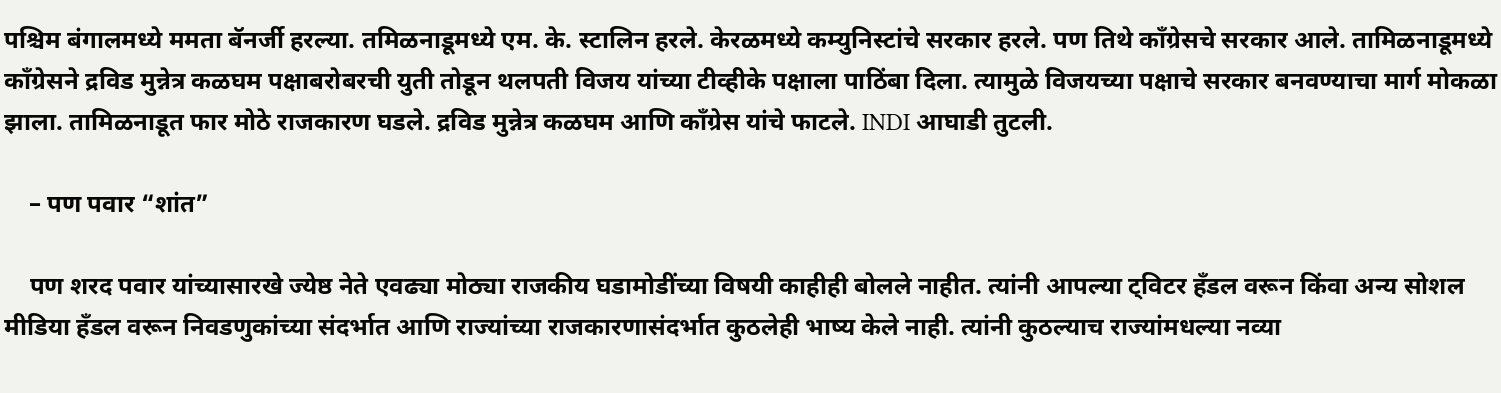पश्चिम बंगालमध्ये ममता बॅनर्जी हरल्या. तमिळनाडूमध्ये एम. के. स्टालिन हरले. केरळमध्ये कम्युनिस्टांचे सरकार हरले. पण तिथे काँग्रेसचे सरकार आले. तामिळनाडूमध्ये काँग्रेसने द्रविड मुन्नेत्र कळघम पक्षाबरोबरची युती तोडून थलपती विजय यांच्या टीव्हीके पक्षाला पाठिंबा दिला‌. त्यामुळे विजयच्या पक्षाचे सरकार बनवण्याचा मार्ग मोकळा झाला. तामिळनाडूत फार मोठे राजकारण घडले. द्रविड मुन्नेत्र कळघम आणि काँग्रेस यांचे फाटले. INDI आघाडी तुटली.

    – पण पवार “शांत”

    पण शरद पवार यांच्यासारखे ज्येष्ठ नेते एवढ्या मोठ्या राजकीय घडामोडींच्या विषयी काहीही बोलले नाहीत. त्यांनी आपल्या ट्विटर हँडल वरून किंवा अन्य सोशल मीडिया हँडल वरून निवडणुकांच्या संदर्भात आणि राज्यांच्या राजकारणासंदर्भात कुठलेही भाष्य केले नाही. त्यांनी कुठल्याच राज्यांमधल्या नव्या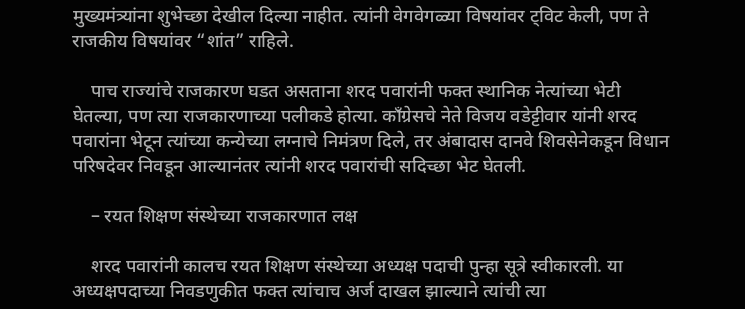मुख्यमंत्र्यांना शुभेच्छा देखील दिल्या नाहीत. त्यांनी वेगवेगळ्या विषयांवर ट्विट केली, पण ते राजकीय विषयांवर “शांत” राहिले.

    पाच राज्यांचे राजकारण घडत असताना शरद पवारांनी‌ फक्त स्थानिक नेत्यांच्या भेटी घेतल्या, पण त्या राजकारणाच्या पलीकडे होत्या. काँग्रेसचे नेते विजय वडेट्टीवार यांनी शरद पवारांना भेटून त्यांच्या कन्येच्या लग्नाचे निमंत्रण दिले, तर अंबादास दानवे शिवसेनेकडून विधान परिषदेवर निवडून आल्यानंतर त्यांनी शरद पवारांची सदिच्छा भेट घेतली.

    – रयत शिक्षण संस्थेच्या राजकारणात लक्ष

    शरद पवारांनी कालच रयत शिक्षण संस्थेच्या अध्यक्ष पदाची पुन्हा सूत्रे स्वीकारली. या अध्यक्षपदाच्या निवडणुकीत फक्त त्यांचाच अर्ज दाखल झाल्याने त्यांची त्या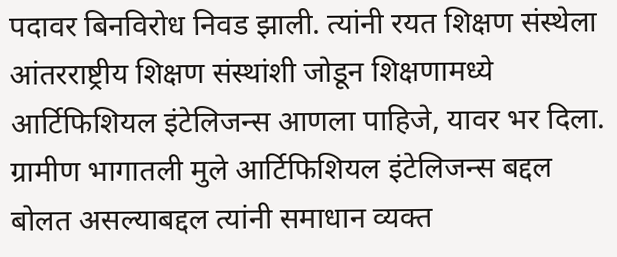पदावर बिनविरोध निवड झाली. त्यांनी रयत शिक्षण संस्थेला आंतरराष्ट्रीय शिक्षण संस्थांशी जोडून शिक्षणामध्ये आर्टिफिशियल इंटेलिजन्स आणला पाहिजे, यावर भर दिला. ग्रामीण भागातली मुले आर्टिफिशियल इंटेलिजन्स बद्दल बोलत असल्याबद्दल त्यांनी समाधान व्यक्त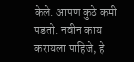केले. आपण कुठे कमी पडतो. नवीन काय करायला पाहिजे, हे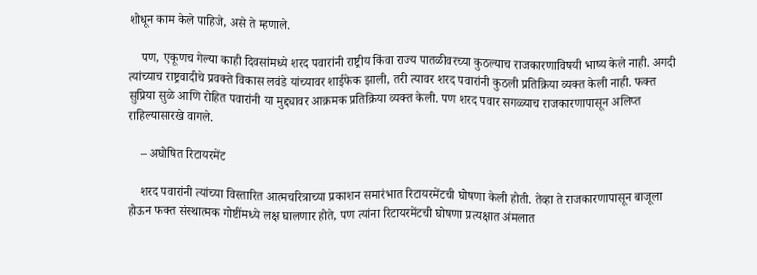शोधून काम केले पाहिजे, असे ते म्हणाले.

    पण, एकूणच गेल्या काही दिवसांमध्ये शरद पवारांनी राष्ट्रीय किंवा राज्य पातळीवरच्या कुठल्याच राजकारणाविषयी भाष्य केले नाही. अगदी त्यांच्याच राष्ट्रवादीचे प्रवक्ते विकास लवंडे यांच्यावर शाईफेक झाली, तरी त्यावर शरद पवारांनी कुठली प्रतिक्रिया व्यक्त केली नाही. फक्त सुप्रिया सुळे आणि रोहित पवारांनी या मुद्द्यावर आक्रमक प्रतिक्रिया व्यक्त केली. पण शरद पवार सगळ्याच राजकारणापासून अलिप्त राहिल्यासारखे वागले.

    – अघोषित रिटायरमेंट

    शरद पवारांनी त्यांच्या विस्तारित आत्मचरित्राच्या प्रकाशन समारंभात रिटायरमेंटची घोषणा केली होती. तेव्हा ते राजकारणापासून बाजूला होऊन फक्त संस्थात्मक गोष्टींमध्ये लक्ष घालणार होते, पण त्यांना रिटायरमेंटची घोषणा प्रत्यक्षात अंमलात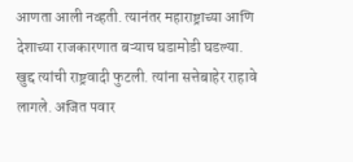आणता आली नव्हती. त्यानंतर महाराष्ट्राच्या आणि देशाच्या राजकारणात बऱ्याच घडामोडी घडल्या. खुद्द त्यांची राष्ट्रवादी फुटली. त्यांना सत्तेबाहेर राहावे लागले. अजित पवार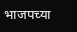भाजपच्या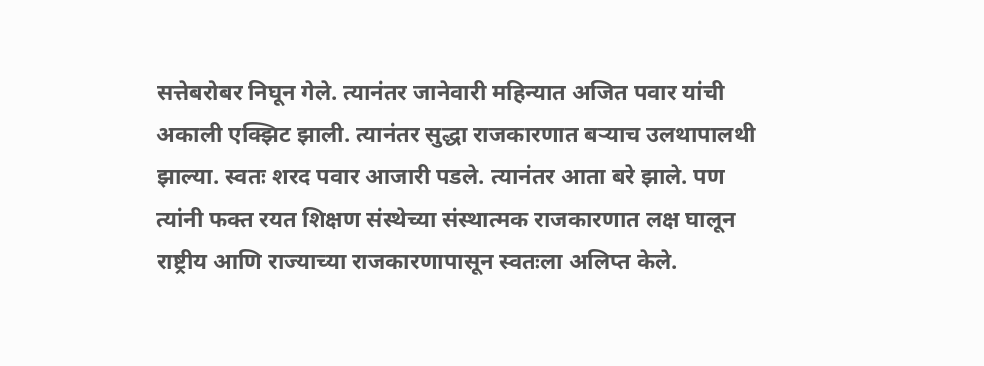सत्तेबरोबर निघून गेले. त्यानंतर जानेवारी महिन्यात अजित पवार यांची अकाली एक्झिट झाली. त्यानंतर सुद्धा राजकारणात बऱ्याच उलथापालथी झाल्या. स्वतः शरद पवार आजारी पडले. त्यानंतर आता बरे झाले. पण त्यांनी फक्त रयत शिक्षण संस्थेच्या संस्थात्मक राजकारणात लक्ष घालून राष्ट्रीय आणि राज्याच्या राजकारणापासून स्वतःला अलिप्त केले.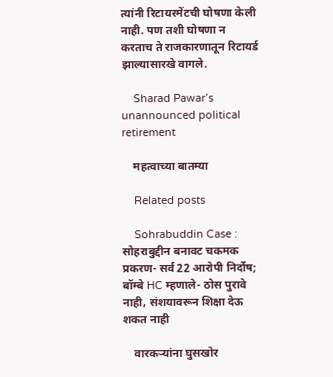त्यांनी रिटायरमेंटची घोषणा केली नाही. पण तशी घोषणा न करताच ते राजकारणातून रिटायर्ड झाल्यासारखे वागले.

    Sharad Pawar’s unannounced political retirement

    महत्वाच्या बातम्या

    Related posts

    Sohrabuddin Case : सोहराबुद्दीन बनावट चकमक प्रकरण- सर्व 22 आरोपी निर्दोष; बॉम्बे HC म्हणाले- ठोस पुरावे नाही, संशयावरून शिक्षा देऊ शकत नाही

    वारकऱ्यांना घुसखोर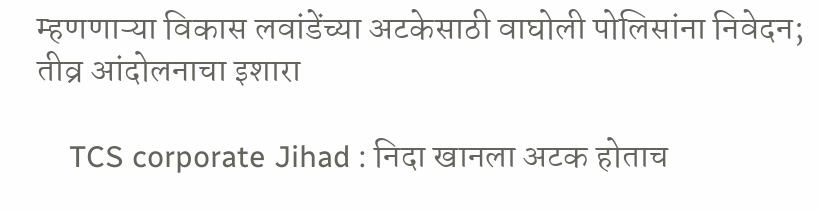म्हणणाऱ्या विकास लवांडेंच्या अटकेसाठी वाघोली पोलिसांना निवेदन; तीव्र आंदोलनाचा इशारा

    TCS corporate Jihad : निदा खानला अटक होताच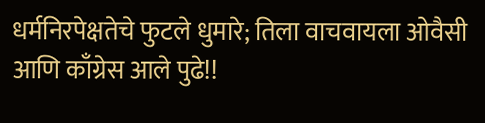धर्मनिरपेक्षतेचे फुटले धुमारे; तिला वाचवायला ओवैसी आणि काँग्रेस आले पुढे!!